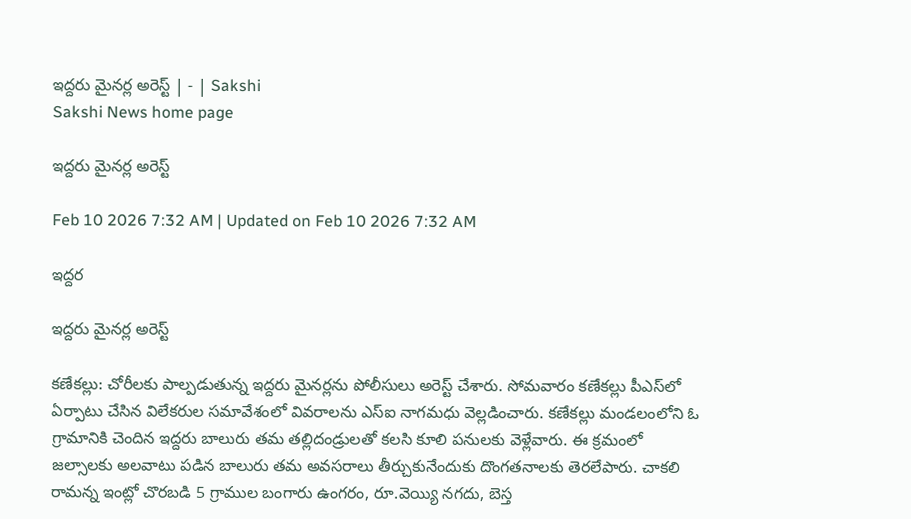ఇద్దరు మైనర్ల అరెస్ట్‌ | - | Sakshi
Sakshi News home page

ఇద్దరు మైనర్ల అరెస్ట్‌

Feb 10 2026 7:32 AM | Updated on Feb 10 2026 7:32 AM

ఇద్దర

ఇద్దరు మైనర్ల అరెస్ట్‌

కణేకల్లు: చోరీలకు పాల్పడుతున్న ఇద్దరు మైనర్లను పోలీసులు అరెస్ట్‌ చేశారు. సోమవారం కణేకల్లు పీఎస్‌లో ఏర్పాటు చేసిన విలేకరుల సమావేశంలో వివరాలను ఎస్‌ఐ నాగమధు వెల్లడించారు. కణేకల్లు మండలంలోని ఓ గ్రామానికి చెందిన ఇద్దరు బాలురు తమ తల్లిదండ్రులతో కలసి కూలి పనులకు వెళ్లేవారు. ఈ క్రమంలో జల్సాలకు అలవాటు పడిన బాలురు తమ అవసరాలు తీర్చుకునేందుకు దొంగతనాలకు తెరలేపారు. చాకలి రామన్న ఇంట్లో చొరబడి 5 గ్రాముల బంగారు ఉంగరం, రూ.వెయ్యి నగదు, బెస్త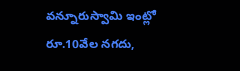వన్నూరుస్వామి ఇంట్లో రూ.10వేల నగదు,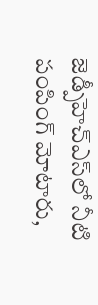జెడ్పీహెచ్‌ఎస్‌లో నీటి పంపింగ్‌ మోటారు,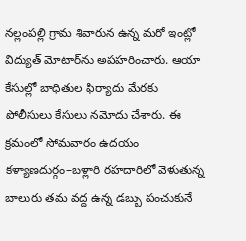నల్లంపల్లి గ్రామ శివారున ఉన్న మరో ఇంట్లో విద్యుత్‌ మోటార్‌ను అపహరించారు. ఆయా కేసుల్లో బాధితుల ఫిర్యాదు మేరకు పోలీసులు కేసులు నమోదు చేశారు. ఈ క్రమంలో సోమవారం ఉదయం కళ్యాణదుర్గం–బళ్లారి రహదారిలో వెళుతున్న బాలురు తమ వద్ద ఉన్న డబ్బు పంచుకునే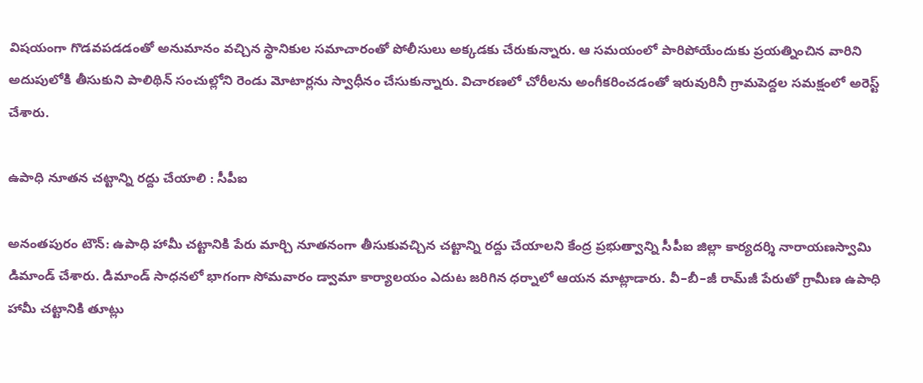విషయంగా గొడవపడడంతో అనుమానం వచ్చిన స్థానికుల సమాచారంతో పోలీసులు అక్కడకు చేరుకున్నారు. ఆ సమయంలో పారిపోయేందుకు ప్రయత్నించిన వారిని అదుపులోకి తీసుకుని పాలిథిన్‌ సంచుల్లోని రెండు మోటార్లను స్వాధీనం చేసుకున్నారు. విచారణలో చోరీలను అంగీకరించడంతో ఇరువురినీ గ్రామపెద్దల సమక్షంలో అరెస్ట్‌ చేశారు.

ఉపాధి నూతన చట్టాన్ని రద్దు చేయాలి : సీపీఐ

అనంతపురం టౌన్‌: ఉపాధి హామీ చట్టానికి పేరు మార్చి నూతనంగా తీసుకువచ్చిన చట్టాన్ని రద్దు చేయాలని కేంద్ర ప్రభుత్వాన్ని సీపీఐ జిల్లా కార్యదర్శి నారాయణస్వామి డిమాండ్‌ చేశారు. డిమాండ్‌ సాధనలో భాగంగా సోమవారం డ్వామా కార్యాలయం ఎదుట జరిగిన ధర్నాలో ఆయన మాట్లాడారు. వీ–బీ–జీ రామ్‌జీ పేరుతో గ్రామీణ ఉపాధి హామీ చట్టానికి తూట్లు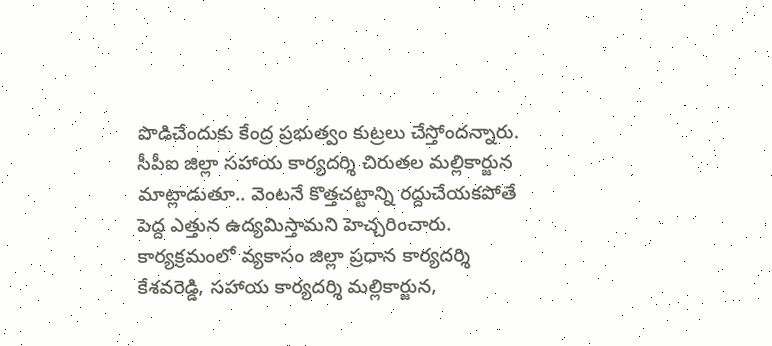పొడిచేందుకు కేంద్ర ప్రభుత్వం కుట్రలు చేస్తోందన్నారు. సీపీఐ జిల్లా సహాయ కార్యదర్శి చిరుతల మల్లికార్జున మాట్లాడుతూ.. వెంటనే కొత్తచట్టాన్ని రద్దుచేయకపోతే పెద్ద ఎత్తున ఉద్యమిస్తామని హెచ్చరించారు. కార్యక్రమంలో వ్యకాసం జిల్లా ప్రధాన కార్యదర్శి కేశవరెడ్డి, సహాయ కార్యదర్శి మల్లికార్జున,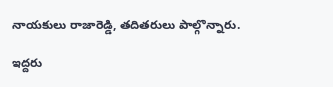నాయకులు రాజారెడ్డి, తదితరులు పాల్గొన్నారు.

ఇద్దరు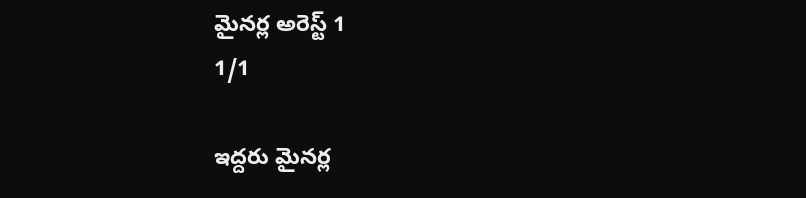మైనర్ల అరెస్ట్‌ 1
1/1

ఇద్దరు మైనర్ల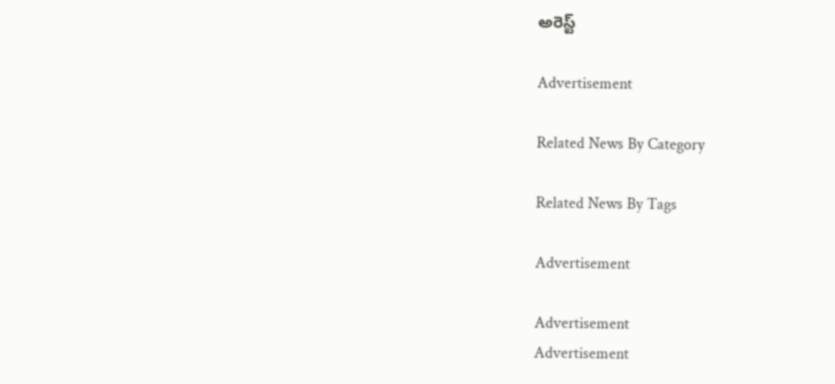అరెస్ట్‌

Advertisement

Related News By Category

Related News By Tags

Advertisement

Advertisement
Advertisement